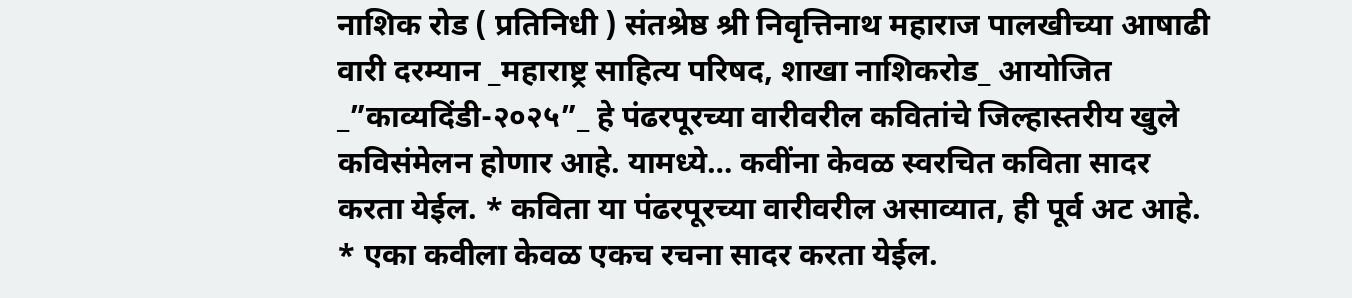नाशिक रोड ( प्रतिनिधी ) संतश्रेष्ठ श्री निवृत्तिनाथ महाराज पालखीच्या आषाढी वारी दरम्यान _महाराष्ट्र साहित्य परिषद, शाखा नाशिकरोड_ आयोजित _”काव्यदिंडी-२०२५”_ हे पंढरपूरच्या वारीवरील कवितांचे जिल्हास्तरीय खुले कविसंमेलन होणार आहे. यामध्ये… कवींना केवळ स्वरचित कविता सादर करता येईल. * कविता या पंढरपूरच्या वारीवरील असाव्यात, ही पूर्व अट आहे. * एका कवीला केवळ एकच रचना सादर करता येईल.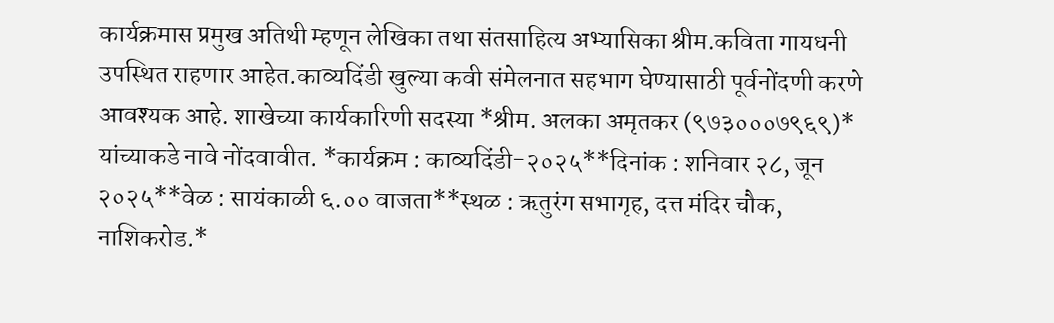कार्यक्रमास प्रमुख अतिथी म्हणून लेखिका तथा संतसाहित्य अभ्यासिका श्रीम.कविता गायधनी उपस्थित राहणार आहेत.काव्यदिंडी खुल्या कवी संमेलनात सहभाग घेण्यासाठी पूर्वनोंदणी करणे आवश्यक आहे. शाखेच्या कार्यकारिणी सदस्या *श्रीम. अलका अमृतकर (९७३०००७९६९)* यांच्याकडे नावे नोंदवावीत. *कार्यक्रम : काव्यदिंडी-२०२५**दिनांक : शनिवार २८, जून २०२५**वेळ : सायंकाळी ६.०० वाजता**स्थळ : ऋतुरंग सभागृह, दत्त मंदिर चौक, नाशिकरोड.*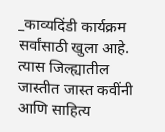_काव्यदिंडी कार्यक्रम सर्वांसाठी खुला आहे. त्यास जिल्ह्यातील जास्तीत जास्त कवींनी आणि साहित्य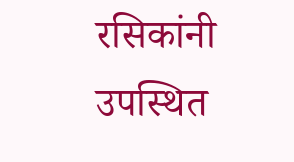रसिकांनी उपस्थित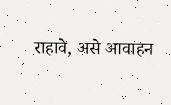राहावे, असे आवाहन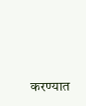करण्यात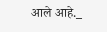आले आहे._